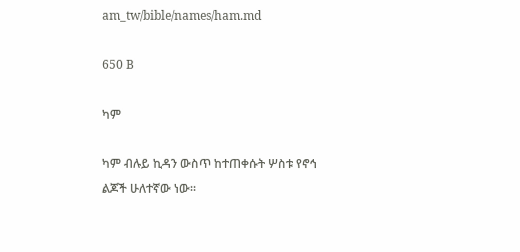am_tw/bible/names/ham.md

650 B

ካም

ካም ብሉይ ኪዳን ውስጥ ከተጠቀሱት ሦስቱ የኖኅ ልጆች ሁለተኛው ነው።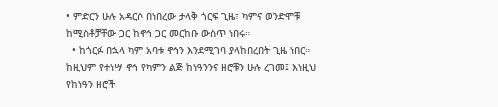• ምድርን ሁሉ አዳርሶ በነበረው ታላቅ ጎርፍ ጊዜ፣ ካምና ወንድሞቹ ከሚስቶቻቸው ጋር ከኖኅ ጋር መርከቡ ውስጥ ነበሩ።
  • ከጎርፉ በኋላ ካም አባቱ ኖኅን እንደሚገባ ያላከበረበት ጊዜ ነበር። ከዚህም የተነሣ ኖኅ የካምን ልጅ ከነዓንንና ዘሮቹን ሁሉ ረገመ፤ እነዚህ የከነዓን ዘሮች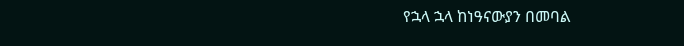የኋላ ኋላ ከነዓናውያን በመባል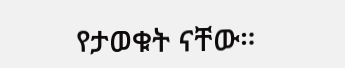የታወቁት ናቸው።